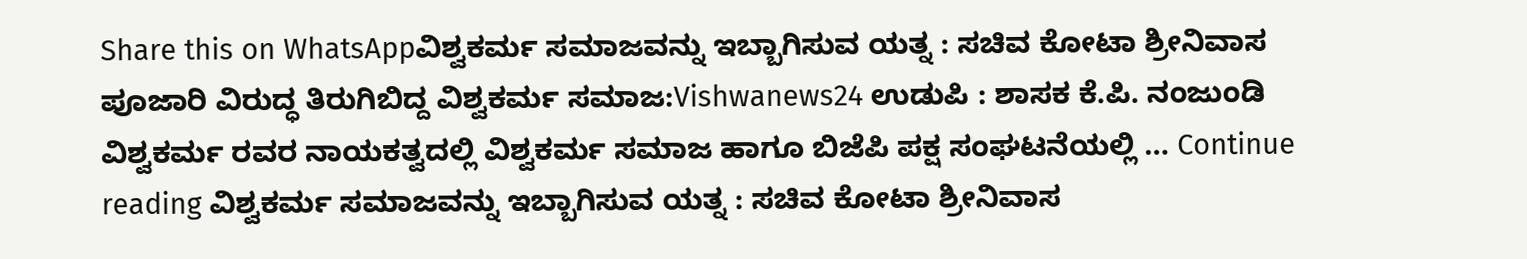Share this on WhatsAppವಿಶ್ವಕರ್ಮ ಸಮಾಜವನ್ನು ಇಬ್ಬಾಗಿಸುವ ಯತ್ನ : ಸಚಿವ ಕೋಟಾ ಶ್ರೀನಿವಾಸ ಪೂಜಾರಿ ವಿರುದ್ಧ ತಿರುಗಿಬಿದ್ದ ವಿಶ್ವಕರ್ಮ ಸಮಾಜ:Vishwanews24 ಉಡುಪಿ : ಶಾಸಕ ಕೆ.ಪಿ. ನಂಜುಂಡಿ ವಿಶ್ವಕರ್ಮ ರವರ ನಾಯಕತ್ವದಲ್ಲಿ ವಿಶ್ವಕರ್ಮ ಸಮಾಜ ಹಾಗೂ ಬಿಜೆಪಿ ಪಕ್ಷ ಸಂಘಟನೆಯಲ್ಲಿ … Continue reading ವಿಶ್ವಕರ್ಮ ಸಮಾಜವನ್ನು ಇಬ್ಬಾಗಿಸುವ ಯತ್ನ : ಸಚಿವ ಕೋಟಾ ಶ್ರೀನಿವಾಸ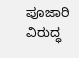ಪೂಜಾರಿ ವಿರುದ್ಧ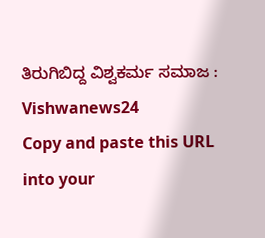ತಿರುಗಿಬಿದ್ದ ವಿಶ್ವಕರ್ಮ ಸಮಾಜ : Vishwanews24
Copy and paste this URL into your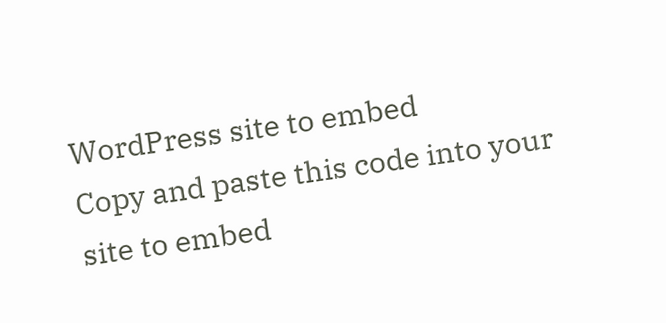WordPress site to embed
Copy and paste this code into your site to embed